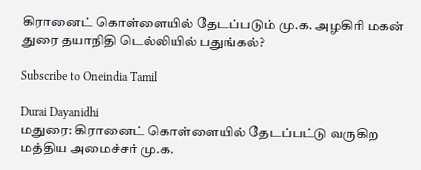கிரானைட் கொள்ளையில் தேடப்படும் மு.க. அழகிரி மகன் துரை தயாநிதி டெல்லியில் பதுங்கல்?

Subscribe to Oneindia Tamil

Durai Dayanidhi
மதுரை: கிரானைட் கொள்ளையில் தேடப்பட்டு வருகிற மத்திய அமைச்சர் மு.க.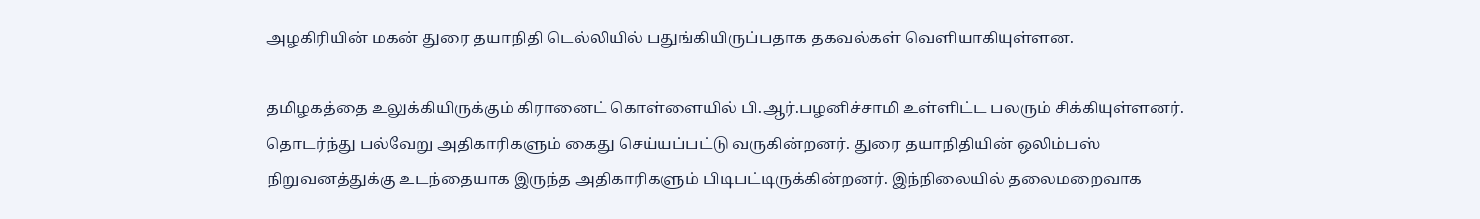அழகிரியின் மகன் துரை தயாநிதி டெல்லியில் பதுங்கியிருப்பதாக தகவல்கள் வெளியாகியுள்ளன.

தமிழகத்தை உலுக்கியிருக்கும் கிரானைட் கொள்ளையில் பி.ஆர்.பழனிச்சாமி உள்ளிட்ட பலரும் சிக்கியுள்ளனர். தொடர்ந்து பல்வேறு அதிகாரிகளும் கைது செய்யப்பட்டு வருகின்றனர். துரை தயாநிதியின் ஒலிம்பஸ் நிறுவனத்துக்கு உடந்தையாக இருந்த அதிகாரிகளும் பிடிபட்டிருக்கின்றனர். இந்நிலையில் தலைமறைவாக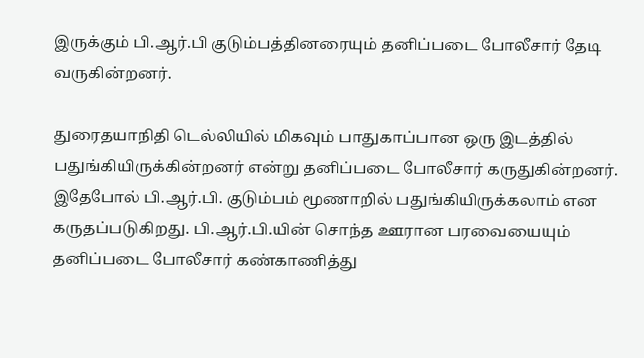இருக்கும் பி.ஆர்.பி குடும்பத்தினரையும் தனிப்படை போலீசார் தேடி வருகின்றனர்.

துரைதயாநிதி டெல்லியில் மிகவும் பாதுகாப்பான ஒரு இடத்தில் பதுங்கியிருக்கின்றனர் என்று தனிப்படை போலீசார் கருதுகின்றனர். இதேபோல் பி.ஆர்.பி. குடும்பம் மூணாறில் பதுங்கியிருக்கலாம் என கருதப்படுகிறது. பி.ஆர்.பி.யின் சொந்த ஊரான பரவையையும் தனிப்படை போலீசார் கண்காணித்து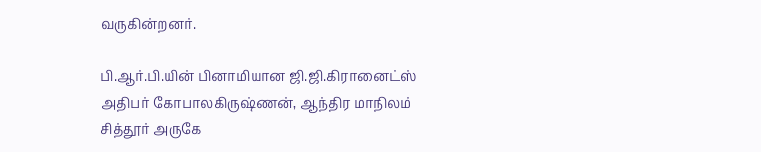வருகின்றனர்.

பி.ஆர்.பி.யின் பினாமியான ஜி.ஜி.கிரானைட்ஸ் அதிபர் கோபாலகிருஷ்ணன், ஆந்திர மாநிலம் சித்தூர் அருகே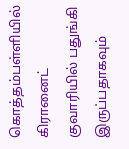கொத்தம்பள்ளியில் கிரானைட் குவாரியில் பதுங்கி இருப்பதாகவும்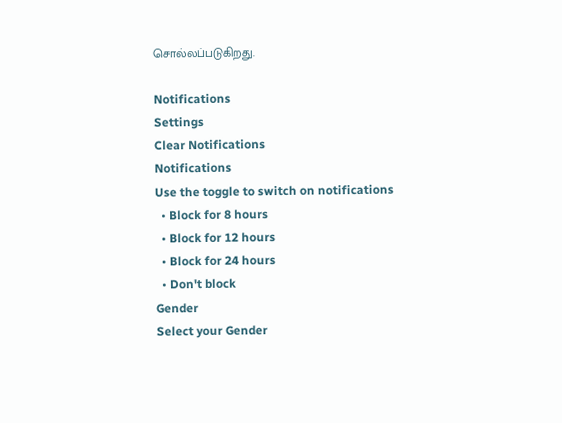சொல்லப்படுகிறது.

Notifications
Settings
Clear Notifications
Notifications
Use the toggle to switch on notifications
  • Block for 8 hours
  • Block for 12 hours
  • Block for 24 hours
  • Don't block
Gender
Select your Gender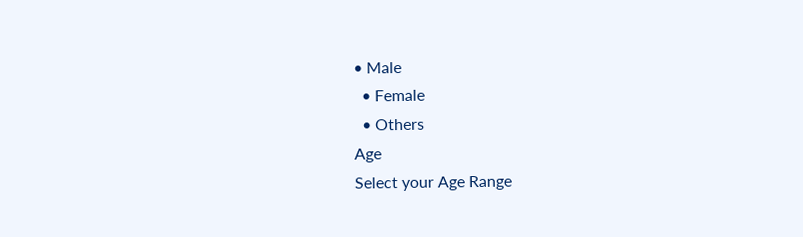• Male
  • Female
  • Others
Age
Select your Age Range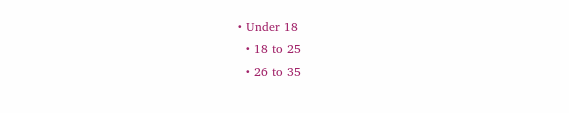• Under 18
  • 18 to 25
  • 26 to 35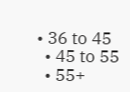• 36 to 45
  • 45 to 55
  • 55+